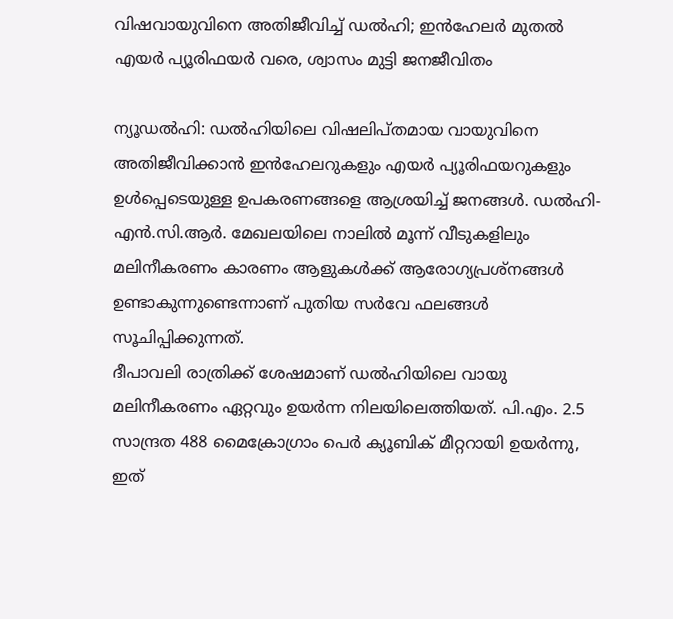വിഷവായുവിനെ അതിജീവിച്ച് ഡൽഹി; ഇൻഹേലർ മുതൽ എയർ പ്യൂരിഫയർ വരെ, ശ്വാസം മുട്ടി ജനജീവിതം

ന്യൂഡൽഹി: ഡൽഹിയിലെ വിഷലിപ്തമായ വായുവിനെ അതിജീവിക്കാൻ ഇൻഹേലറുകളും എയർ പ്യൂരിഫയറുകളും ഉൾപ്പെടെയുള്ള ഉപകരണങ്ങളെ ആശ്രയിച്ച് ജനങ്ങൾ. ഡൽഹി-എൻ.സി.ആർ. മേഖലയിലെ നാലിൽ മൂന്ന് വീടുകളിലും മലിനീകരണം കാരണം ആളുകൾക്ക് ആരോഗ്യപ്രശ്നങ്ങൾ ഉണ്ടാകുന്നുണ്ടെന്നാണ് പുതിയ സർവേ ഫലങ്ങൾ സൂചിപ്പിക്കുന്നത്.
ദീപാവലി രാത്രിക്ക് ശേഷമാണ് ഡൽഹിയിലെ വായു മലിനീകരണം ഏറ്റവും ഉയർന്ന നിലയിലെത്തിയത്. പി.എം. 2.5 സാന്ദ്രത 488 മൈക്രോഗ്രാം പെർ ക്യൂബിക് മീറ്ററായി ഉയർന്നു, ഇത്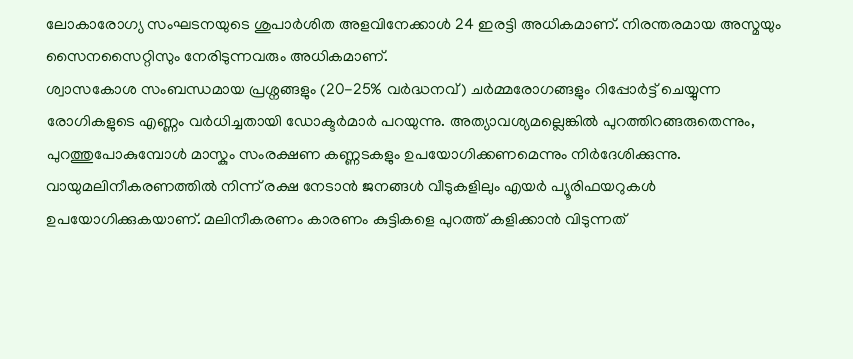ലോകാരോഗ്യ സംഘടനയുടെ ശുപാർശിത അളവിനേക്കാൾ 24 ഇരട്ടി അധികമാണ്. നിരന്തരമായ അസ്മയും സൈനസൈറ്റിസും നേരിടുന്നവരും അധികമാണ്.
ശ്വാസകോശ സംബന്ധമായ പ്രശ്നങ്ങളും (20-25% വർദ്ധനവ്) ചർമ്മരോഗങ്ങളും റിപ്പോർട്ട് ചെയ്യുന്ന രോഗികളുടെ എണ്ണം വർധിച്ചതായി ഡോക്ടർമാർ പറയുന്നു. അത്യാവശ്യമല്ലെങ്കിൽ പുറത്തിറങ്ങരുതെന്നും, പുറത്തുപോകുമ്പോൾ മാസ്കും സംരക്ഷണ കണ്ണടകളും ഉപയോഗിക്കണമെന്നും നിർദേശിക്കുന്നു.
വായുമലിനീകരണത്തിൽ നിന്ന് രക്ഷ നേടാൻ ജനങ്ങൾ വീടുകളിലും എയർ പ്യൂരിഫയറുകൾ ഉപയോഗിക്കുകയാണ്. മലിനീകരണം കാരണം കുട്ടികളെ പുറത്ത് കളിക്കാൻ വിടുന്നത്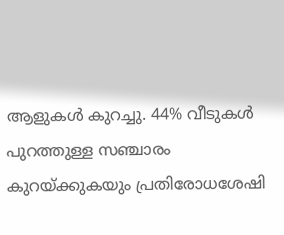ആളുകൾ കുറച്ചു. 44% വീടുകൾ പുറത്തുള്ള സഞ്ചാരം കുറയ്ക്കുകയും പ്രതിരോധശേഷി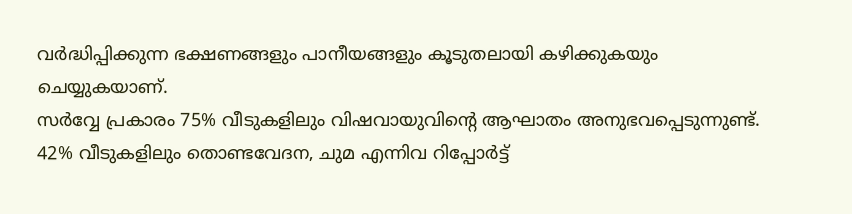വർദ്ധിപ്പിക്കുന്ന ഭക്ഷണങ്ങളും പാനീയങ്ങളും കൂടുതലായി കഴിക്കുകയും ചെയ്യുകയാണ്.
സർവ്വേ പ്രകാരം 75% വീടുകളിലും വിഷവായുവിൻ്റെ ആഘാതം അനുഭവപ്പെടുന്നുണ്ട്. 42% വീടുകളിലും തൊണ്ടവേദന, ചുമ എന്നിവ റിപ്പോർട്ട്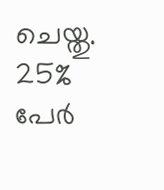ചെയ്തു. 25% പേർ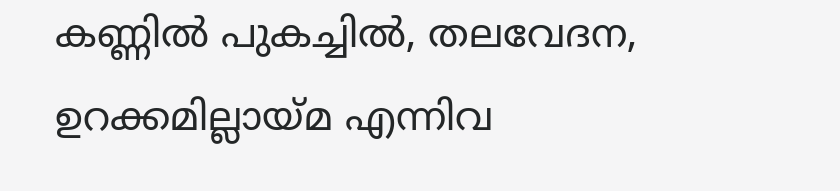കണ്ണിൽ പുകച്ചിൽ, തലവേദന, ഉറക്കമില്ലായ്മ എന്നിവ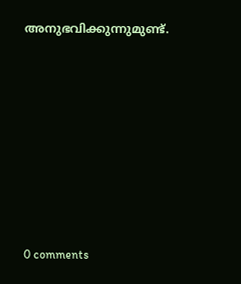അനുഭവിക്കുന്നുമുണ്ട്.










0 comments